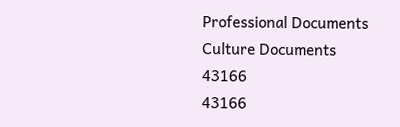Professional Documents
Culture Documents
43166
43166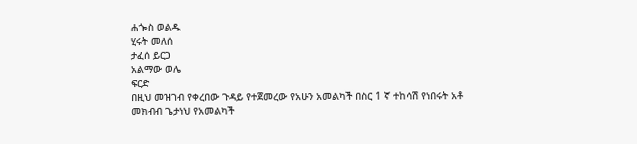ሐጐስ ወልዱ
ሂሩት መለሰ
ታፈሰ ይርጋ
አልማው ወሌ
ፍርድ
በዚህ መዝገብ የቀረበው ጉዳይ የተጀመረው የአሁን አመልካች በስር 1 ኛ ተከሳሽ የነበሩት አቶ
መክብብ ጌታነህ የአመልካች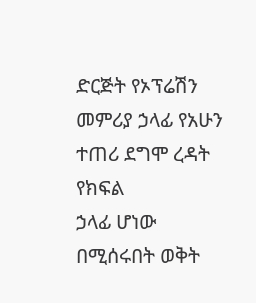ድርጅት የኦፕሬሽን መምሪያ ኃላፊ የአሁን ተጠሪ ደግሞ ረዳት የክፍል
ኃላፊ ሆነው በሚሰሩበት ወቅት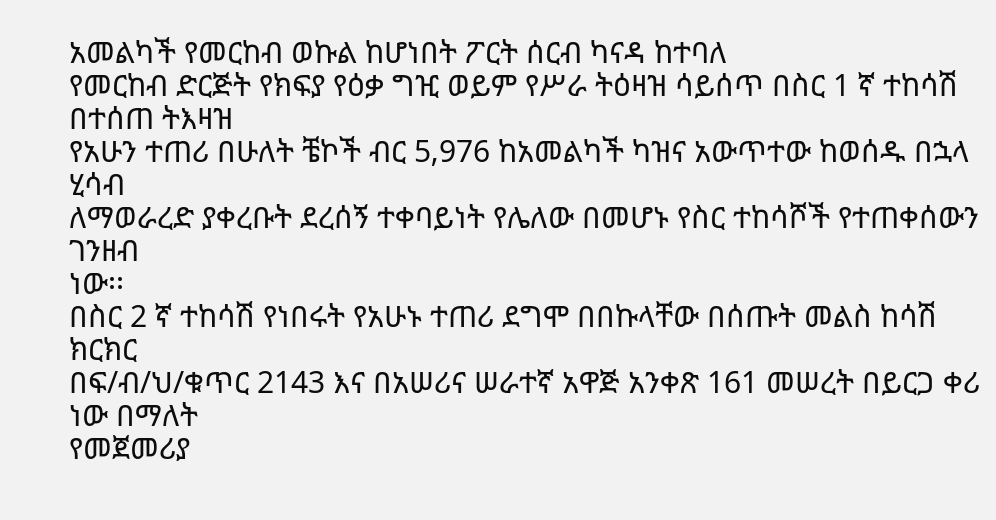አመልካች የመርከብ ወኩል ከሆነበት ፖርት ሰርብ ካናዳ ከተባለ
የመርከብ ድርጅት የክፍያ የዕቃ ግዢ ወይም የሥራ ትዕዛዝ ሳይሰጥ በስር 1 ኛ ተከሳሽ በተሰጠ ትእዛዝ
የአሁን ተጠሪ በሁለት ቼኮች ብር 5‚976 ከአመልካች ካዝና አውጥተው ከወሰዱ በኋላ ሂሳብ
ለማወራረድ ያቀረቡት ደረሰኝ ተቀባይነት የሌለው በመሆኑ የስር ተከሳሾች የተጠቀሰውን ገንዘብ
ነው፡፡
በስር 2 ኛ ተከሳሽ የነበሩት የአሁኑ ተጠሪ ደግሞ በበኩላቸው በሰጡት መልስ ከሳሽ ክርክር
በፍ/ብ/ህ/ቁጥር 2143 እና በአሠሪና ሠራተኛ አዋጅ አንቀጽ 161 መሠረት በይርጋ ቀሪ ነው በማለት
የመጀመሪያ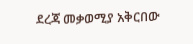ደረጃ መቃወሚያ አቅርበው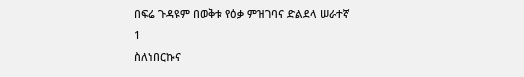በፍሬ ጉዳዩም በወቅቱ የዕቃ ምዝገባና ድልደላ ሠራተኛ
1
ስለነበርኩና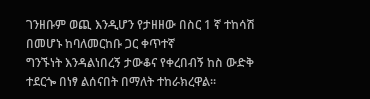ገንዘቡም ወጪ እንዲሆን የታዘዘው በስር 1 ኛ ተከሳሽ በመሆኑ ከባለመርከቡ ጋር ቀጥተኛ
ግንኙነት እንዳልነበረኝ ታውቆና የቀረበብኝ ከስ ውድቅ ተደርጐ በነፃ ልሰናበት በማለት ተከራክረዋል፡፡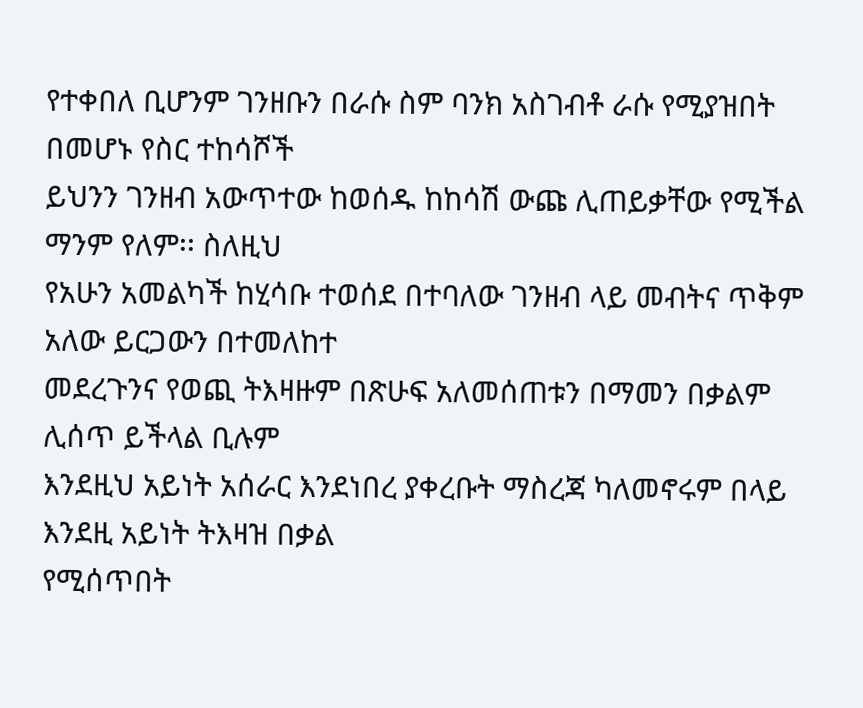የተቀበለ ቢሆንም ገንዘቡን በራሱ ስም ባንክ አስገብቶ ራሱ የሚያዝበት በመሆኑ የስር ተከሳሾች
ይህንን ገንዘብ አውጥተው ከወሰዱ ከከሳሽ ውጩ ሊጠይቃቸው የሚችል ማንም የለም፡፡ ስለዚህ
የአሁን አመልካች ከሂሳቡ ተወሰደ በተባለው ገንዘብ ላይ መብትና ጥቅም አለው ይርጋውን በተመለከተ
መደረጉንና የወጪ ትእዛዙም በጽሁፍ አለመሰጠቱን በማመን በቃልም ሊሰጥ ይችላል ቢሉም
እንደዚህ አይነት አሰራር እንደነበረ ያቀረቡት ማስረጃ ካለመኖሩም በላይ እንደዚ አይነት ትእዛዝ በቃል
የሚሰጥበት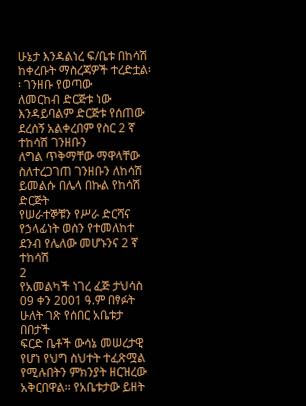ሁኔታ እንዳልነረ ፍ/ቤቱ በከሳሽ ከቀረቡት ማስረጃዎች ተረድቷል፡፡ ገንዘቡ የወጣው
ለመርከብ ድርጅቱ ነው እንዳይባልም ድርጅቱ የሰጠው ደረሰኝ አልቀረበም የስር 2 ኛ ተከሳሽ ገንዘቡን
ለግል ጥቅማቸው ማዋላቸው ስለተረጋገጠ ገንዘቡን ለከሳሽ ይመልሱ በሌላ በኩል የከሳሽ ድርጅት
የሠራተኞቹን የሥራ ድርሻና የኃላፊነት ወሰን የተመለከተ ደንብ የሌለው መሆኑንና 2 ኛ ተከሳሽ
2
የአመልካች ነገረ ፈጅ ታህሳስ 09 ቀን 2001 ዓ.ም በፃፉት ሁለት ገጽ የሰበር አቤቱታ በበታች
ፍርድ ቤቶች ውሳኔ መሠረታዊ የሆነ የህግ ስህተት ተፈጽሟል የሚሉበትን ምክንያት ዘርዝረው
አቅርበዋል፡፡ የአቤቱታው ይዘት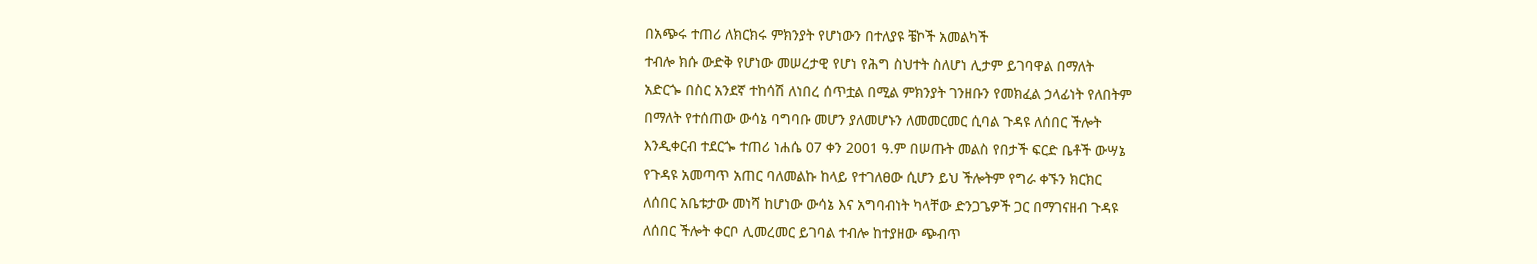በአጭሩ ተጠሪ ለክርክሩ ምክንያት የሆነውን በተለያዩ ቼኮች አመልካች
ተብሎ ክሱ ውድቅ የሆነው መሠረታዊ የሆነ የሕግ ስህተት ስለሆነ ሊታም ይገባዋል በማለት
አድርጐ በስር አንደኛ ተከሳሽ ለነበረ ሰጥቷል በሚል ምክንያት ገንዘቡን የመክፈል ኃላፊነት የለበትም
በማለት የተሰጠው ውሳኔ ባግባቡ መሆን ያለመሆኑን ለመመርመር ሲባል ጉዳዩ ለሰበር ችሎት
እንዲቀርብ ተደርጐ ተጠሪ ነሐሴ 07 ቀን 2001 ዓ.ም በሠጡት መልስ የበታች ፍርድ ቤቶች ውሣኔ
የጉዳዩ አመጣጥ አጠር ባለመልኩ ከላይ የተገለፀው ሲሆን ይህ ችሎትም የግራ ቀኙን ክርክር
ለሰበር አቤቱታው መነሻ ከሆነው ውሳኔ እና አግባብነት ካላቸው ድንጋጌዎች ጋር በማገናዘብ ጉዳዩ
ለሰበር ችሎት ቀርቦ ሊመረመር ይገባል ተብሎ ከተያዘው ጭብጥ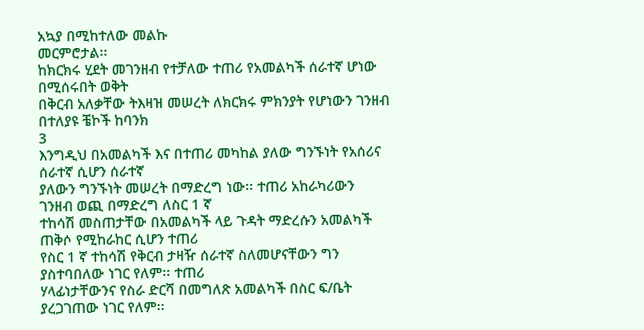አኳያ በሚከተለው መልኩ
መርምሮታል፡፡
ከክርክሩ ሂደት መገንዘብ የተቻለው ተጠሪ የአመልካች ሰራተኛ ሆነው በሚሰሩበት ወቅት
በቅርብ አለቃቸው ትእዛዝ መሠረት ለክርክሩ ምክንያት የሆነውን ገንዘብ በተለያዩ ቼኮች ከባንክ
3
እንግዲህ በአመልካች እና በተጠሪ መካከል ያለው ግንኙነት የአሰሪና ሰራተኛ ሲሆን ሰራተኛ
ያለውን ግንኙነት መሠረት በማድረግ ነው፡፡ ተጠሪ አከራካሪውን ገንዘብ ወጪ በማድረግ ለስር 1 ኛ
ተከሳሽ መስጠታቸው በአመልካች ላይ ጉዳት ማድረሱን አመልካች ጠቅሶ የሚከራከር ሲሆን ተጠሪ
የስር 1 ኛ ተከሳሽ የቅርብ ታዛዥ ሰራተኛ ስለመሆናቸውን ግን ያስተባበለው ነገር የለም፡፡ ተጠሪ
ሃላፊነታቸውንና የስራ ድርሻ በመግለጽ አመልካች በስር ፍ/ቤት ያረጋገጠው ነገር የለም፡፡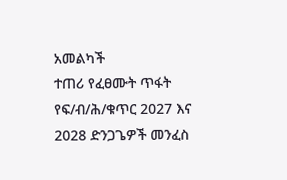አመልካች
ተጠሪ የፈፀሙት ጥፋት የፍ/ብ/ሕ/ቁጥር 2027 እና 2028 ድንጋጌዎች መንፈስ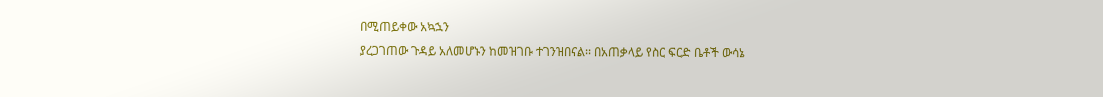በሚጠይቀው አኳኋን
ያረጋገጠው ጉዳይ አለመሆኑን ከመዝገቡ ተገንዝበናል፡፡ በአጠቃላይ የስር ፍርድ ቤቶች ውሳኔ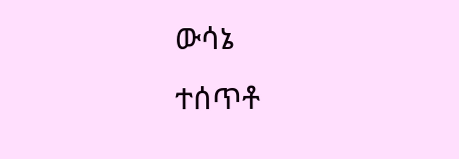ውሳኔ
ተሰጥቶ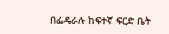በፌዴራሉ ከፍተኛ ፍርድ ቤት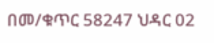በመ/ቁጥር 58247 ህዳር 02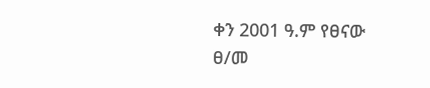ቀን 2001 ዓ.ም የፀናው
ፀ/መ